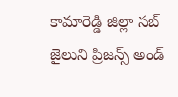కామారెడ్డి జిల్లా సబ్ జైలుని ప్రిజన్స్ అండ్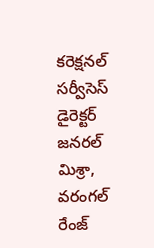కరెక్షనల్ సర్వీసెస్ డైరెక్టర్ జనరల్ మిశ్రా, వరంగల్ రేంజ్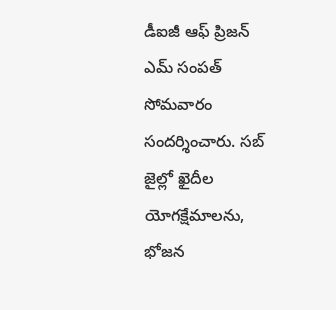డీఐజీ ఆఫ్ ప్రిజన్ ఎమ్ సంపత్ సోమవారం సందర్శించారు. సబ్ జైల్లో ఖైదీల యోగక్షేమాలను, భోజన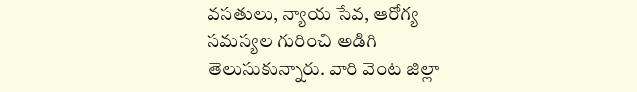వసతులు, న్యాయ సేవ, ఆరోగ్య సమస్యల గురించి అడిగి తెలుసుకున్నారు. వారి వెంట జిల్లా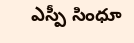ఎస్పీ సింధూ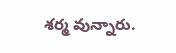శర్మ వున్నారు.